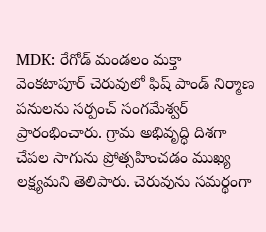MDK: రేగోడ్ మండలం మక్తా వెంకటాపూర్ చెరువులో ఫిష్ పాండ్ నిర్మాణ పనులను సర్పంచ్ సంగమేశ్వర్ ప్రారంభించారు. గ్రామ అభివృద్ధి దిశగా చేపల సాగును ప్రోత్సహించడం ముఖ్య లక్ష్యమని తెలిపారు. చెరువును సమర్థంగా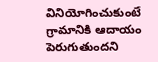వినియోగించుకుంటే గ్రామానికి ఆదాయం పెరుగుతుందని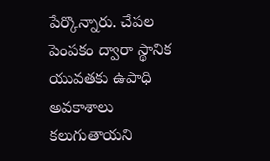పేర్కొన్నారు. చేపల పెంపకం ద్వారా స్థానిక యువతకు ఉపాధి అవకాశాలు కలుగుతాయని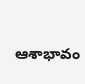ఆశాభావం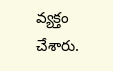వ్యక్తం చేశారు.